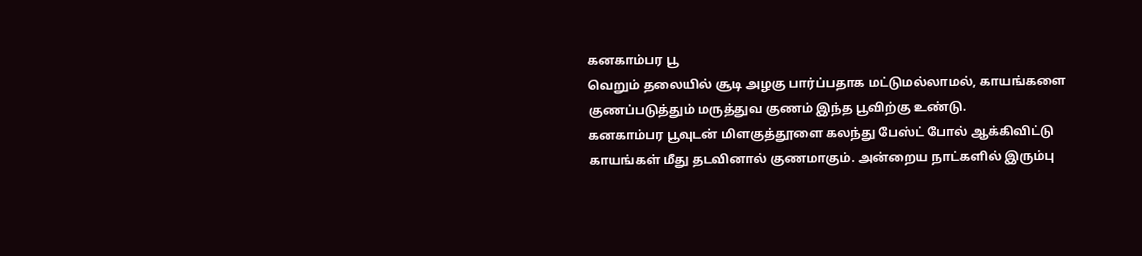கனகாம்பர பூ
வெறும் தலையில் சூடி அழகு பார்ப்பதாக மட்டுமல்லாமல், காயங்களை குணப்படுத்தும் மருத்துவ குணம் இந்த பூவிற்கு உண்டு.
கனகாம்பர பூவுடன் மிளகுத்தூளை கலந்து பேஸ்ட் போல் ஆக்கிவிட்டு காயங்கள் மீது தடவினால் குணமாகும். அன்றைய நாட்களில் இரும்பு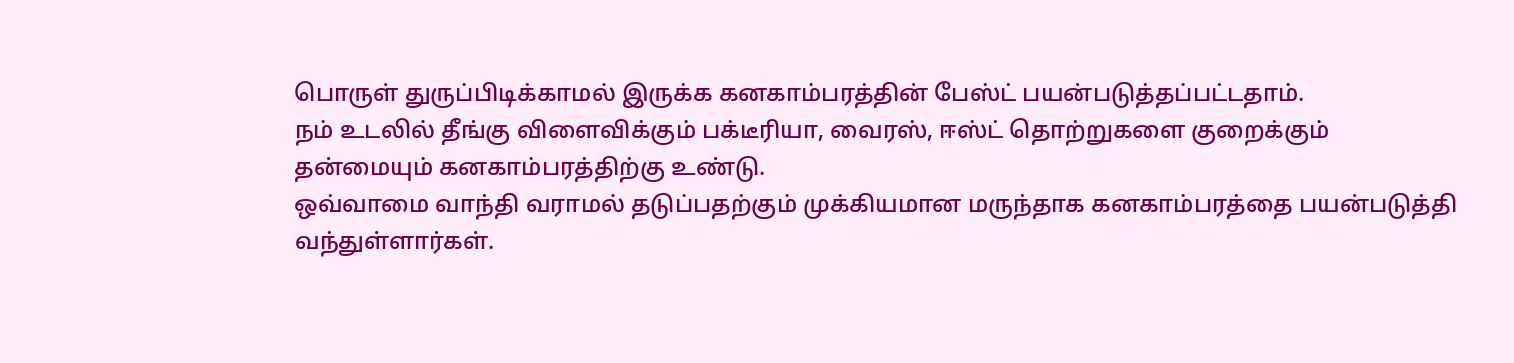பொருள் துருப்பிடிக்காமல் இருக்க கனகாம்பரத்தின் பேஸ்ட் பயன்படுத்தப்பட்டதாம்.
நம் உடலில் தீங்கு விளைவிக்கும் பக்டீரியா, வைரஸ், ஈஸ்ட் தொற்றுகளை குறைக்கும் தன்மையும் கனகாம்பரத்திற்கு உண்டு.
ஒவ்வாமை வாந்தி வராமல் தடுப்பதற்கும் முக்கியமான மருந்தாக கனகாம்பரத்தை பயன்படுத்தி வந்துள்ளார்கள்.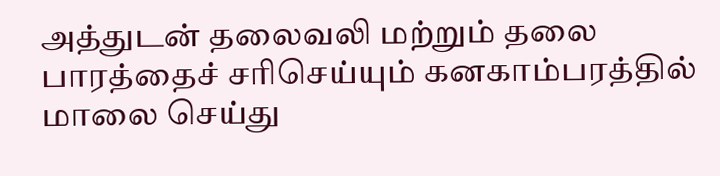அத்துடன் தலைவலி மற்றும் தலை பாரத்தைச் சரிசெய்யும் கனகாம்பரத்தில் மாலை செய்து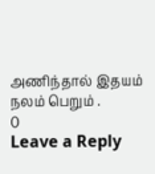அணிந்தால் இதயம் நலம் பெறும் .
0
Leave a Reply